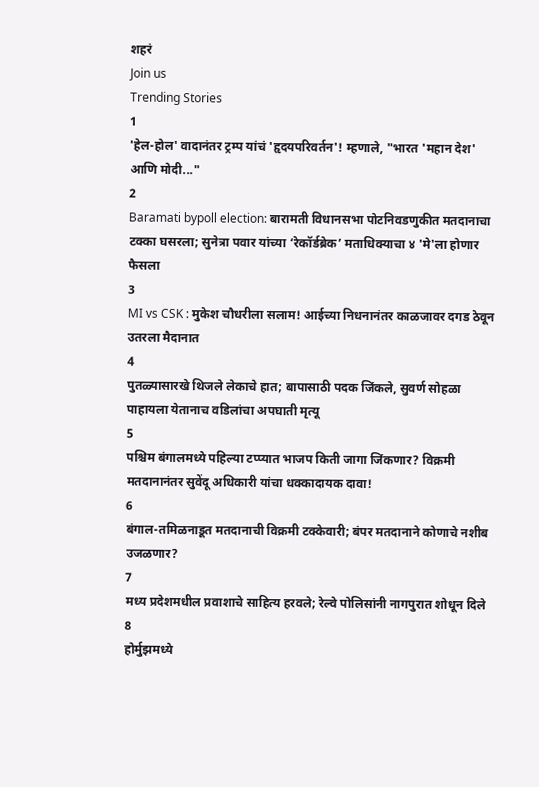शहरं
Join us
Trending Stories
1
'हेल-होल' वादानंतर ट्रम्प यांचं 'हृदयपरिवर्तन'! म्हणाले, "भारत 'महान देश' आणि मोदी..."
2
Baramati bypoll election: बारामती विधानसभा पोटनिवडणुकीत मतदानाचा टक्का घसरला; सुनेत्रा पवार यांच्या ‘रेकॉर्डब्रेक’ मताधिक्याचा ४ 'मे'ला होणार फैसला
3
MI vs CSK : मुकेश चौधरीला सलाम! आईच्या निधनानंतर काळजावर दगड ठेवून उतरला मैदानात
4
पुतळ्यासारखे थिजले लेकाचे हात; बापासाठी पदक जिंकले, सुवर्ण सोहळा पाहायला येतानाच वडिलांचा अपघाती मृत्यू
5
पश्चिम बंगालमध्ये पहिल्या टप्प्यात भाजप किती जागा जिंकणार? विक्रमी मतदानानंतर सुवेंदू अधिकारी यांचा धक्कादायक दावा!
6
बंगाल-तमिळनाडूत मतदानाची विक्रमी टक्केवारी; बंपर मतदानाने कोणाचे नशीब उजळणार?
7
मध्य प्रदेशमधील प्रवाशाचे साहित्य हरवले; रेल्वे पोलिसांनी नागपुरात शोधून दिले
8
होर्मुझमध्ये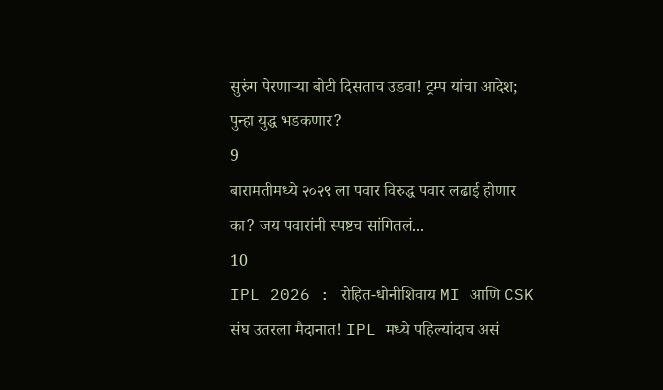सुरुंग पेरणाऱ्या बोटी दिसताच उडवा! ट्रम्प यांचा आदेश; पुन्हा युद्ध भडकणार?
9
बारामतीमध्ये २०२९ ला पवार विरुद्ध पवार लढाई होणार का? जय पवारांनी स्पष्टच सांगितलं...
10
IPL 2026 : रोहित-धोनीशिवाय MI आणि CSK संघ उतरला मैदानात! IPL मध्ये पहिल्यांदाच असं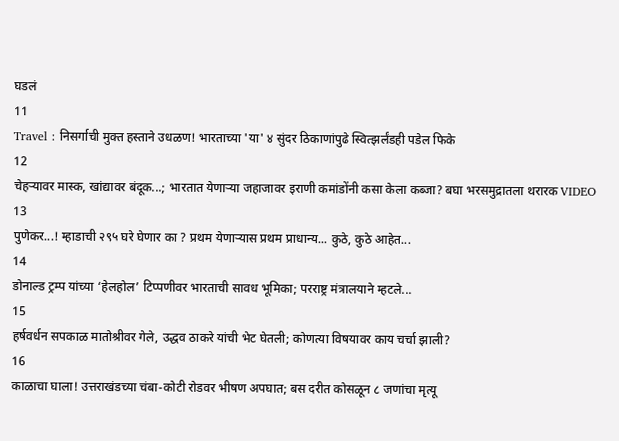घडलं
11
Travel : निसर्गाची मुक्त हस्ताने उधळण! भारताच्या 'या' ४ सुंदर ठिकाणांपुढे स्वित्झर्लंडही पडेल फिके
12
चेहऱ्यावर मास्क, खांद्यावर बंदूक...; भारतात येणाऱ्या जहाजावर इराणी कमांडोंनी कसा केला कब्जा? बघा भरसमुद्रातला थरारक VIDEO
13
पुणेकर...! म्हाडाची २९५ घरे घेणार का ? प्रथम येणाऱ्यास प्रथम प्राधान्य... कुठे, कुठे आहेत...
14
डोनाल्ड ट्रम्प यांच्या ‘हेलहोल’ टिप्पणीवर भारताची सावध भूमिका; परराष्ट्र मंत्रालयाने म्हटले...
15
हर्षवर्धन सपकाळ मातोश्रीवर गेले, उद्धव ठाकरे यांची भेट घेतली; कोणत्या विषयावर काय चर्चा झाली?
16
काळाचा घाला! उत्तराखंडच्या चंबा-कोटी रोडवर भीषण अपघात; बस दरीत कोसळून ८ जणांचा मृत्यू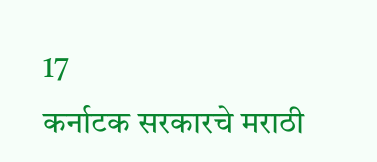17
कर्नाटक सरकारचे मराठी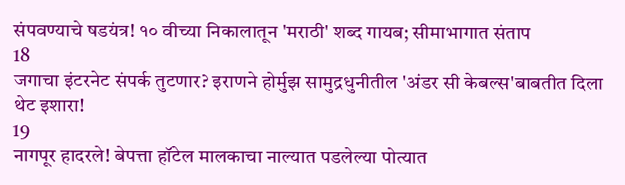संपवण्याचे षडयंत्र! १० वीच्या निकालातून 'मराठी' शब्द गायब; सीमाभागात संताप
18
जगाचा इंटरनेट संपर्क तुटणार? इराणने होर्मुझ सामुद्रधुनीतील 'अंडर सी केबल्स'बाबतीत दिला थेट इशारा!
19
नागपूर हादरले! बेपत्ता हॉटेल मालकाचा नाल्यात पडलेल्या पोत्यात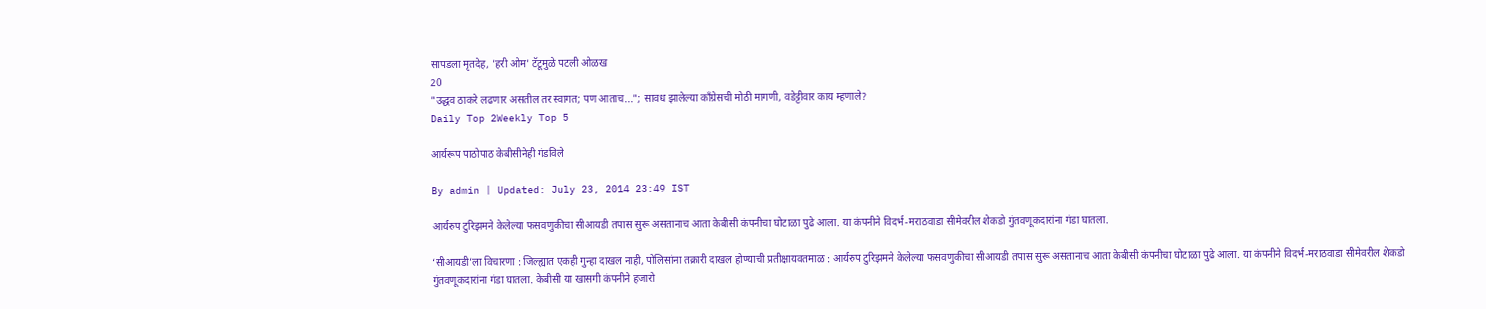सापडला मृतदेह, 'हरी ओम' टॅटूमुळे पटली ओळख
20
"उद्धव ठाकरे लढणार असतील तर स्वागत; पण आताच..."; सावध झालेल्या काँग्रेसची मोठी मागणी, वडेट्टीवार काय म्हणाले?
Daily Top 2Weekly Top 5

आर्यरूप पाठोपाठ केबीसीनेही गंडविले

By admin | Updated: July 23, 2014 23:49 IST

आर्यरुप टुरिझमने केलेल्या फसवणुकीचा सीआयडी तपास सुरू असतानाच आता केबीसी कंपनीचा घोटाळा पुढे आला. या कंपनीने विदर्भ-मराठवाडा सीमेवरील शेकडो गुंतवणूकदारांना गंडा घातला.

‘सीआयडी’ला विचारणा : जिल्ह्यात एकही गुन्हा दाखल नाही, पोलिसांना तक्रारी दाखल होण्याची प्रतीक्षायवतमाळ : आर्यरुप टुरिझमने केलेल्या फसवणुकीचा सीआयडी तपास सुरू असतानाच आता केबीसी कंपनीचा घोटाळा पुढे आला. या कंपनीने विदर्भ-मराठवाडा सीमेवरील शेकडो गुंतवणूकदारांना गंडा घातला. केबीसी या खासगी कंपनीने हजारो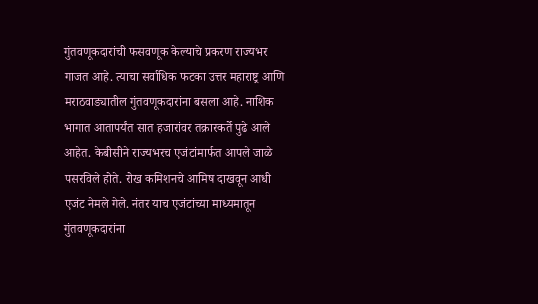गुंतवणूकदारांची फसवणूक केल्याचे प्रकरण राज्यभर गाजत आहे. त्याचा सर्वाधिक फटका उत्तर महाराष्ट्र आणि मराठवाड्यातील गुंतवणूकदारांना बसला आहे. नाशिक भागात आतापर्यंत सात हजारांवर तक्रारकर्ते पुढे आले आहेत. केबीसीने राज्यभरच एजंटांमार्फत आपले जाळे पसरविले होते. रोख कमिशनचे आमिष दाखवून आधी एजंट नेमले गेले. नंतर याच एजंटांच्या माध्यमातून गुंतवणूकदारांना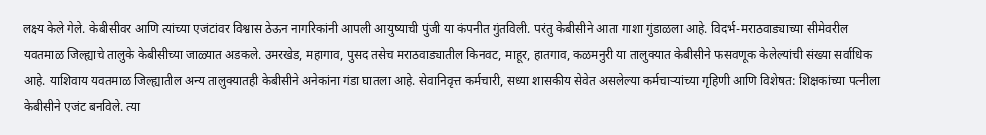लक्ष्य केले गेले. केबीसीवर आणि त्यांच्या एजंटांवर विश्वास ठेऊन नागरिकांनी आपली आयुष्याची पुंजी या कंपनीत गुंतविली. परंतु केबीसीने आता गाशा गुंडाळला आहे. विदर्भ-मराठवाड्याच्या सीमेवरील यवतमाळ जिल्ह्याचे तालुके केबीसीच्या जाळ्यात अडकले. उमरखेड, महागाव, पुसद तसेच मराठवाड्यातील किनवट, माहूर, हातगाव, कळमनुरी या तालुक्यात केबीसीने फसवणूक केलेल्यांची संख्या सर्वाधिक आहे. याशिवाय यवतमाळ जिल्ह्यातील अन्य तालुक्यातही केबीसीने अनेकांना गंडा घातला आहे. सेवानिवृत्त कर्मचारी, सध्या शासकीय सेवेत असलेल्या कर्मचाऱ्यांच्या गृहिणी आणि विशेषत: शिक्षकांच्या पत्नीला केबीसीने एजंट बनविले. त्या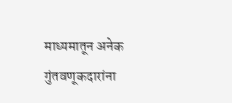माध्यमातून अनेक गुंतवणूकदारांना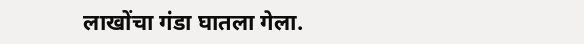लाखोंचा गंडा घातला गेला.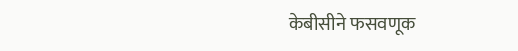केबीसीने फसवणूक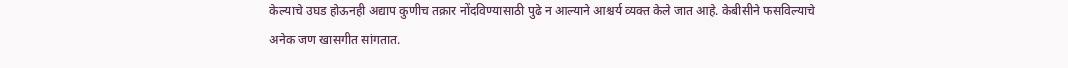केल्याचे उघड होऊनही अद्याप कुणीच तक्रार नोंदविण्यासाठी पुढे न आल्याने आश्चर्य व्यक्त केले जात आहे. केबीसीने फसविल्याचे अनेक जण खासगीत सांगतात.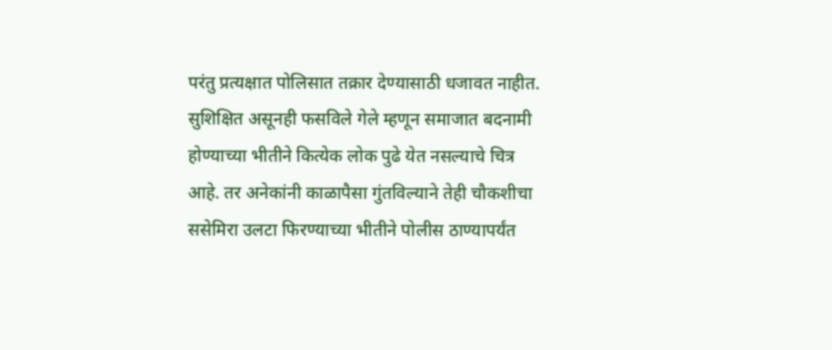परंतु प्रत्यक्षात पोलिसात तक्रार देण्यासाठी धजावत नाहीत. सुशिक्षित असूनही फसविले गेले म्हणून समाजात बदनामी होण्याच्या भीतीने कित्येक लोक पुढे येत नसल्याचे चित्र आहे. तर अनेकांनी काळापैसा गुंतविल्याने तेही चौकशीचा ससेमिरा उलटा फिरण्याच्या भीतीने पोलीस ठाण्यापर्यंत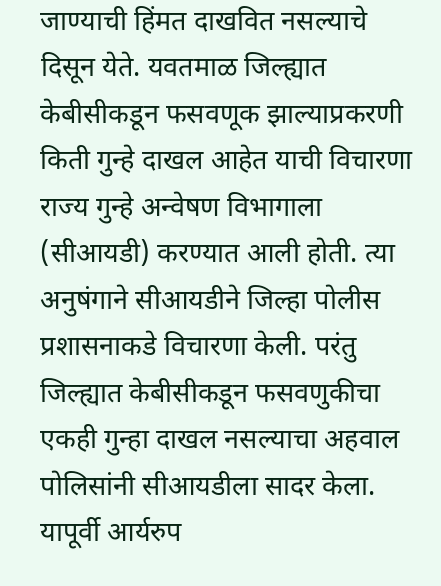जाण्याची हिंमत दाखवित नसल्याचे दिसून येते. यवतमाळ जिल्ह्यात केबीसीकडून फसवणूक झाल्याप्रकरणी किती गुन्हे दाखल आहेत याची विचारणा राज्य गुन्हे अन्वेषण विभागाला (सीआयडी) करण्यात आली होती. त्या अनुषंगाने सीआयडीने जिल्हा पोलीस प्रशासनाकडे विचारणा केली. परंतु जिल्ह्यात केबीसीकडून फसवणुकीचा एकही गुन्हा दाखल नसल्याचा अहवाल पोलिसांनी सीआयडीला सादर केला. यापूर्वी आर्यरुप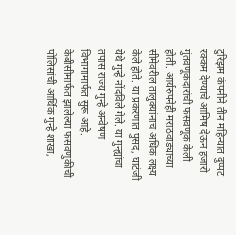टुरिझम कंपनीने तीन महिन्यात दुप्पट रक्कम देण्याचे आमिष देऊन हजारो गुंतवणूकदारांची फसवणूक केली होती. आर्यरुपनेही मराठवाड्याच्या सीमेवरील तालुक्यांनाच अधिक लक्ष्य केले होते. या प्रकरणात पुसद, घाटंजी येथे गुन्हे नोंदविले गेले. या गुन्ह्यांचा तपास राज्य गुन्हे अन्वेषण विभागामार्फत सुरू आहे. केबीसीमार्फत झालेल्या फसवणुकीची पोलिसांची आर्थिक गुन्हे शाखा,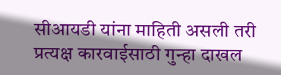सीआयडी यांना माहिती असली तरी प्रत्यक्ष कारवाईसाठी गुन्हा दाखल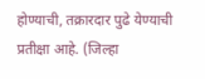होण्याची, तक्रारदार पुढे येण्याची प्रतीक्षा आहे. (जिल्हा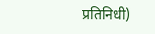प्रतिनिधी)